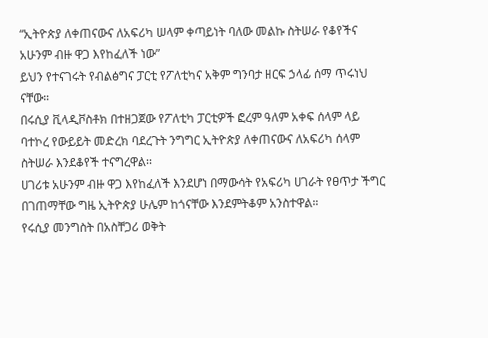“ኢትዮጵያ ለቀጠናውና ለአፍሪካ ሠላም ቀጣይነት ባለው መልኩ ስትሠራ የቆየችና አሁንም ብዙ ዋጋ እየከፈለች ነው”
ይህን የተናገሩት የብልፅግና ፓርቲ የፖለቲካና አቅም ግንባታ ዘርፍ ኃላፊ ሰማ ጥሩነህ ናቸው።
በሩሲያ ቪላዲቮስቶክ በተዘጋጀው የፖለቲካ ፓርቲዎች ፎረም ዓለም አቀፍ ሰላም ላይ ባተኮረ የውይይት መድረክ ባደረጉት ንግግር ኢትዮጵያ ለቀጠናውና ለአፍሪካ ሰላም ስትሠራ እንደቆየች ተናግረዋል፡፡
ሀገሪቱ አሁንም ብዙ ዋጋ እየከፈለች እንደሆነ በማውሳት የአፍሪካ ሀገራት የፀጥታ ችግር በገጠማቸው ግዜ ኢትዮጵያ ሁሌም ከጎናቸው እንደምትቆም አንስተዋል።
የሩሲያ መንግስት በአስቸጋሪ ወቅት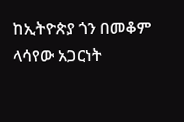ከኢትዮጵያ ጎን በመቆም ላሳየው አጋርነት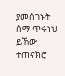ያመሰገኑት ሰማ ጥሩነህ ይኸው ተጠናክሮ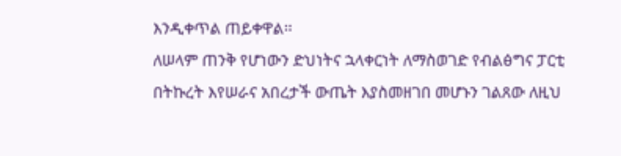እንዲቀጥል ጠይቀዋል፡፡
ለሠላም ጠንቅ የሆነውን ድህነትና ኋላቀርነት ለማስወገድ የብልፅግና ፓርቲ በትኩረት እየሠራና አበረታች ውጤት እያስመዘገበ መሆኑን ገልጸው ለዚህ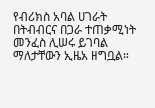የብሪክስ አባል ሀገራት በትብብርና በጋራ ተጠቃሚነት መንፈስ ሊሠሩ ይገባል ማለታቸውን ኢዜአ ዘግቧል።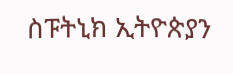ስፑትኒክ ኢትዮጵያን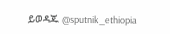ይወዳጁ @sputnik_ethiopia